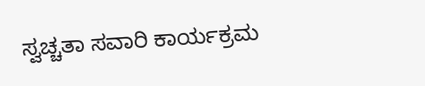ಸ್ವಚ್ಚತಾ ಸವಾರಿ ಕಾರ್ಯಕ್ರಮ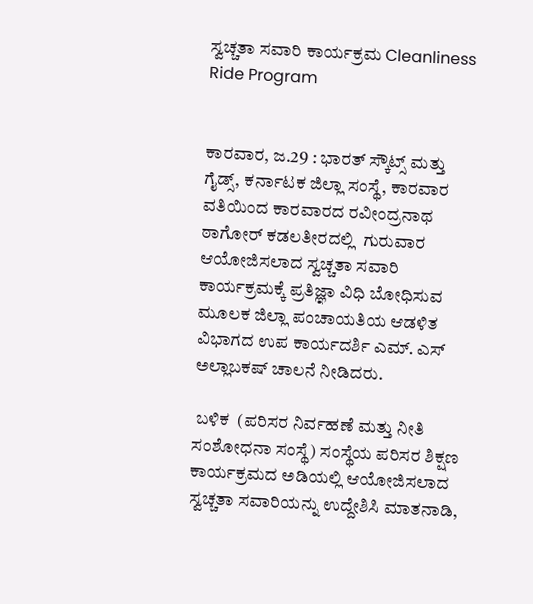ಸ್ವಚ್ಚತಾ ಸವಾರಿ ಕಾರ್ಯಕ್ರಮ Cleanliness Ride Program


ಕಾರವಾರ, ಜ.29 : ಭಾರತ್ ಸ್ಕೌಟ್ಸ್‌ ಮತ್ತು ಗೈಡ್ಸ್‌, ಕರ್ನಾಟಕ ಜಿಲ್ಲಾ ಸಂಸ್ಥೆ, ಕಾರವಾರ ವತಿಯಿಂದ ಕಾರವಾರದ ರವೀಂದ್ರನಾಥ ಠಾಗೋರ್ ಕಡಲತೀರದಲ್ಲಿ  ಗುರುವಾರ ಆಯೋಜಿಸಲಾದ ಸ್ವಚ್ಚತಾ ಸವಾರಿ ಕಾರ್ಯಕ್ರಮಕ್ಕೆ ಪ್ರತಿಜ್ಞಾ ವಿಧಿ ಬೋಧಿಸುವ ಮೂಲಕ ಜಿಲ್ಲಾ ಪಂಚಾಯತಿಯ ಆಡಳಿತ ವಿಭಾಗದ ಉಪ ಕಾರ್ಯದರ್ಶಿ ಎಮ್‌. ಎಸ್ ಅಲ್ಲಾಬಕಷ್ ಚಾಲನೆ ನೀಡಿದರು.

 ಬಳಿಕ  (ಪರಿಸರ ನಿರ್ವಹಣೆ ಮತ್ತು ನೀತಿ ಸಂಶೋಧನಾ ಸಂಸ್ಥೆ) ಸಂಸ್ಥೆಯ ಪರಿಸರ ಶಿಕ್ಷಣ ಕಾರ್ಯಕ್ರಮದ ಅಡಿಯಲ್ಲಿ ಆಯೋಜಿಸಲಾದ ಸ್ವಚ್ಚತಾ ಸವಾರಿಯನ್ನು ಉದ್ದೇಶಿಸಿ ಮಾತನಾಡಿ,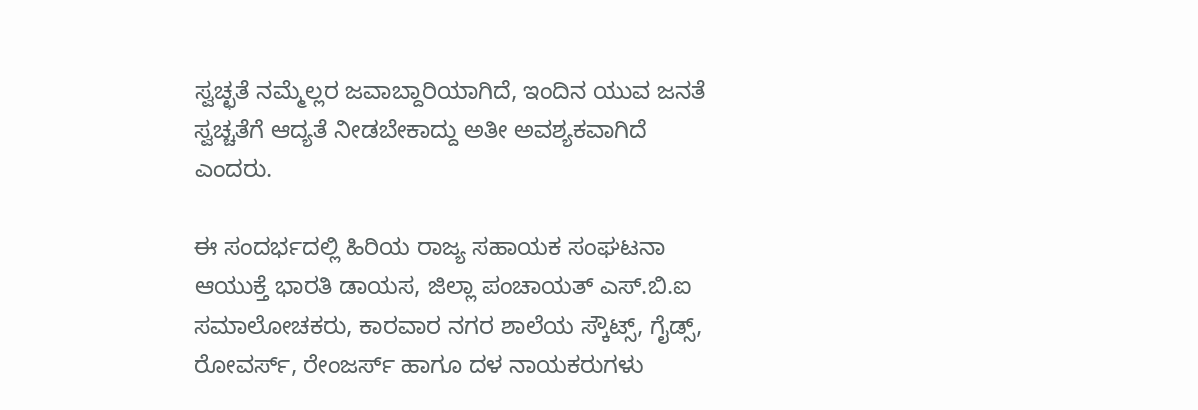ಸ್ವಚ್ಛತೆ ನಮ್ಮೆಲ್ಲರ ಜವಾಬ್ದಾರಿಯಾಗಿದೆ, ಇಂದಿನ ಯುವ ಜನತೆ ಸ್ವಚ್ಚತೆಗೆ ಆದ್ಯತೆ ನೀಡಬೇಕಾದ್ದು ಅತೀ ಅವಶ್ಯಕವಾಗಿದೆ ಎಂದರು.

ಈ ಸಂದರ್ಭದಲ್ಲಿ ಹಿರಿಯ ರಾಜ್ಯ ಸಹಾಯಕ ಸಂಘಟನಾ ಆಯುಕ್ತೆ ಭಾರತಿ ಡಾಯಸ, ಜಿಲ್ಲಾ ಪಂಚಾಯತ್ ಎಸ್‌.ಬಿ.ಐ ಸಮಾಲೋಚಕರು, ಕಾರವಾರ ನಗರ ಶಾಲೆಯ ಸ್ಕೌಟ್ಸ್‌, ಗೈಡ್ಸ್‌, ರೋವರ್ಸ್‌, ರೇಂಜರ್ಸ್‌ ಹಾಗೂ ದಳ ನಾಯಕರುಗಳು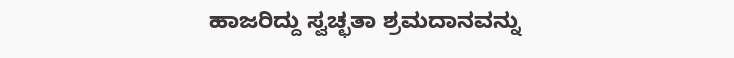ಹಾಜರಿದ್ದು ಸ್ವಚ್ಛತಾ ಶ್ರಮದಾನವನ್ನು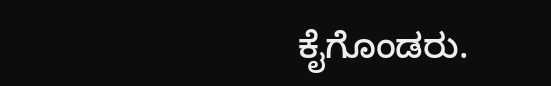ಕೈಗೊಂಡರು.